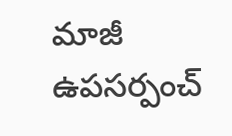మాజీ ఉపసర్పంచ్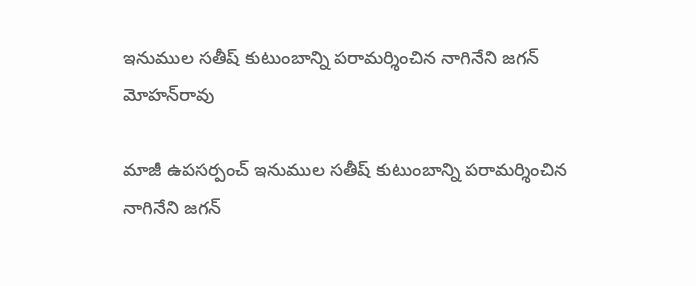ఇనుముల సతీష్ కుటుంబాన్ని పరామర్శించిన నాగినేని జగన్ మోహన్‌రావు

మాజీ ఉపసర్పంచ్ ఇనుముల సతీష్ కుటుంబాన్ని పరామర్శించిన నాగినేని జగన్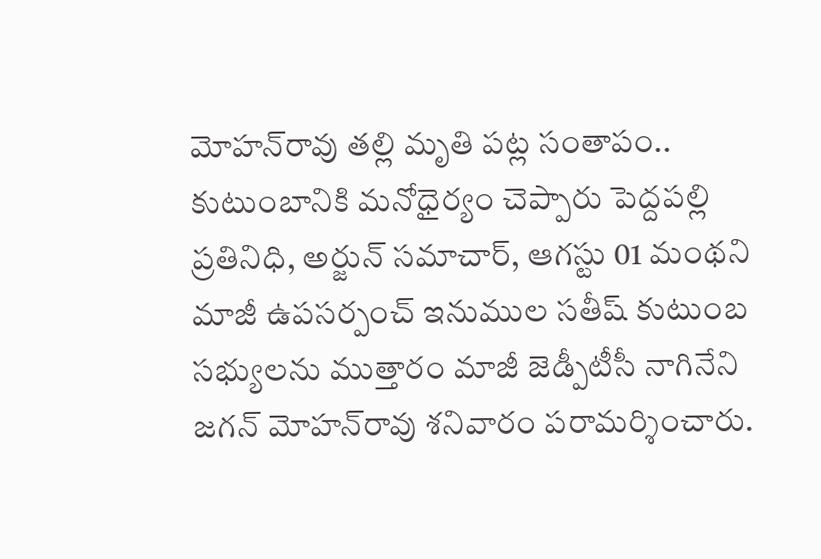మోహన్‌రావు తల్లి మృతి పట్ల సంతాపం.. కుటుంబానికి మనోధైర్యం చెప్పారు పెద్దపల్లి ప్రతినిధి, అర్జున్ సమాచార్, ఆగస్టు 01 మంథని మాజీ ఉపసర్పంచ్ ఇనుముల సతీష్ కుటుంబ సభ్యులను ముత్తారం మాజీ జెడ్పీటీసీ నాగినేని జగన్ మోహన్‌రావు శనివారం పరామర్శించారు.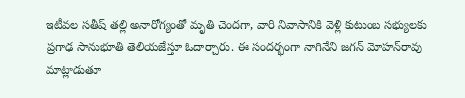ఇటీవల సతీష్ తల్లి అనారోగ్యంతో మృతి చెందగా, వారి నివాసానికి వెళ్లి కుటుంబ సభ్యులకు ప్రగాఢ సానుభూతి తెలియజేస్తూ ఓదార్చారు. ఈ సందర్భంగా నాగినేని జగన్ మోహన్‌రావు మాట్లాడుతూ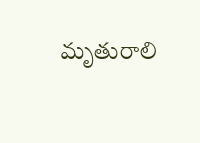మృతురాలి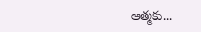ఆత్మకు...